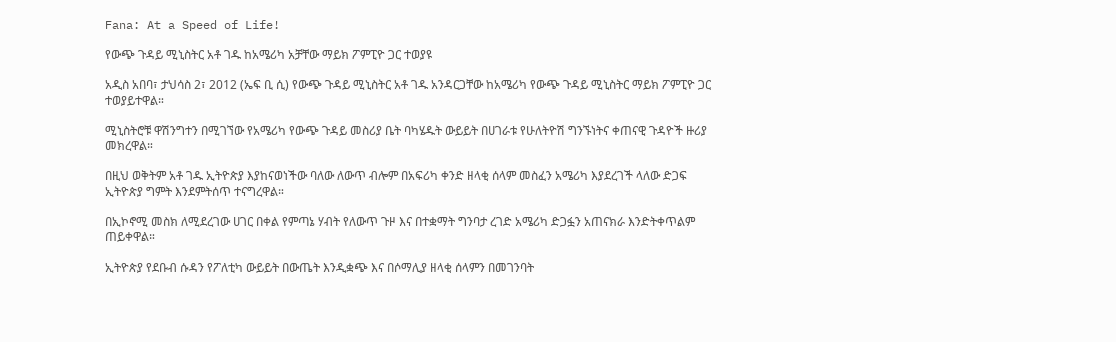Fana: At a Speed of Life!

የውጭ ጉዳይ ሚኒስትር አቶ ገዱ ከአሜሪካ አቻቸው ማይክ ፖምፒዮ ጋር ተወያዩ

አዲስ አበባ፣ ታህሳስ 2፣ 2012 (ኤፍ ቢ ሲ) የውጭ ጉዳይ ሚኒስትር አቶ ገዱ አንዳርጋቸው ከአሜሪካ የውጭ ጉዳይ ሚኒስትር ማይክ ፖምፒዮ ጋር ተወያይተዋል።

ሚኒስትሮቹ ዋሽንግተን በሚገኘው የአሜሪካ የውጭ ጉዳይ መስሪያ ቤት ባካሄዱት ውይይት በሀገራቱ የሁለትዮሽ ግንኙነትና ቀጠናዊ ጉዳዮች ዙሪያ መክረዋል።

በዚህ ወቅትም አቶ ገዱ ኢትዮጵያ እያከናወነችው ባለው ለውጥ ብሎም በአፍሪካ ቀንድ ዘላቂ ሰላም መስፈን አሜሪካ እያደረገች ላለው ድጋፍ ኢትዮጵያ ግምት እንደምትሰጥ ተናግረዋል።

በኢኮኖሚ መስክ ለሚደረገው ሀገር በቀል የምጣኔ ሃብት የለውጥ ጉዞ እና በተቋማት ግንባታ ረገድ አሜሪካ ድጋፏን አጠናክራ እንድትቀጥልም ጠይቀዋል።

ኢትዮጵያ የደቡብ ሱዳን የፖለቲካ ውይይት በውጤት እንዲቋጭ እና በሶማሊያ ዘላቂ ሰላምን በመገንባት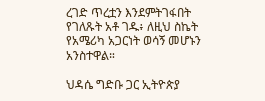ረገድ ጥረቷን እንደምትገፋበት የገለጹት አቶ ገዱ፥ ለዚህ ስኬት የአሜሪካ አጋርነት ወሳኝ መሆኑን አንስተዋል።

ህዳሴ ግድቡ ጋር ኢትዮጵያ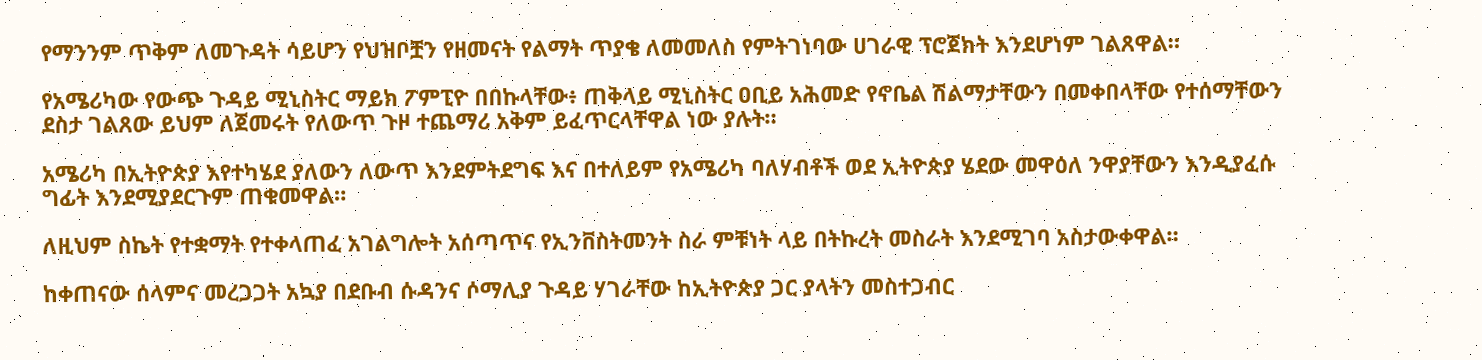የማንንም ጥቅም ለመጉዳት ሳይሆን የህዝቦቿን የዘመናት የልማት ጥያቄ ለመመለስ የምትገነባው ሀገራዊ ፕሮጀክት እንደሆነም ገልጸዋል።

የአሜሪካው የውጭ ጉዳይ ሚኒስትር ማይክ ፖምፒዮ በበኩላቸው፥ ጠቅላይ ሚኒስትር ዐቢይ አሕመድ የኖቤል ሽልማታቸውን በመቀበላቸው የተሰማቸውን ደስታ ገልጸው ይህም ለጀመሩት የለውጥ ጉዞ ተጨማሪ አቅም ይፈጥርላቸዋል ነው ያሉት።

አሜሪካ በኢትዮጵያ እየተካሄደ ያለውን ለውጥ እንደምትደግፍ እና በተለይም የአሜሪካ ባለሃብቶች ወደ ኢትዮጵያ ሄደው መዋዕለ ንዋያቸውን እንዲያፈሱ ግፊት እንደሚያደርጉም ጠቁመዋል።

ለዚህም ስኬት የተቋማት የተቀላጠፈ አገልግሎት አሰጣጥና የኢንቨስትመንት ስራ ምቹነት ላይ በትኩረት መስራት እንደሚገባ አስታውቀዋል።

ከቀጠናው ሰላምና መረጋጋት አኳያ በደቡብ ሱዳንና ሶማሊያ ጉዳይ ሃገራቸው ከኢትዮጵያ ጋር ያላትን መስተጋብር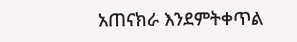አጠናክራ እንደምትቀጥል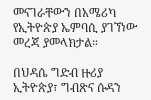መናገራቸውን በአሜሪካ የኢትዮጵያ ኤምባሲ ያገኘነው መረጃ ያመላክታል።

በህዳሴ ግድብ ዙሪያ ኢትዮጵያ፣ ግብጽና ሱዳን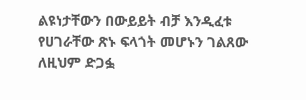ልዩነታቸውን በውይይት ብቻ እንዲፈቱ የሀገራቸው ጽኑ ፍላጎት መሆኑን ገልጸው ለዚህም ድጋፏ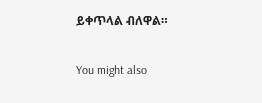ይቀጥላል ብለዋል።

You might also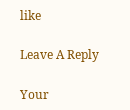like

Leave A Reply

Your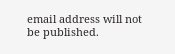email address will not be published.